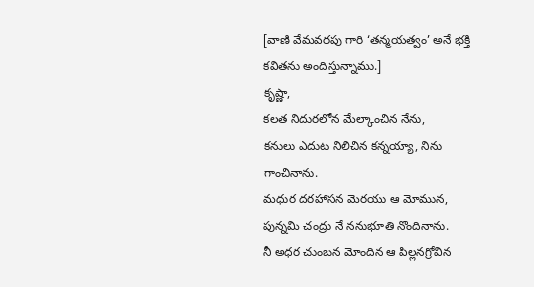[వాణి వేమవరపు గారి ‘తన్మయత్వం’ అనే భక్తి కవితను అందిస్తున్నాము.]
కృష్ణా,
కలత నిదురలోన మేల్కాంచిన నేను,
కనులు ఎదుట నిలిచిన కన్నయ్యా, నిను గాంచినాను.
మధుర దరహాసన మెరయు ఆ మోమున,
పున్నమి చంద్రు నే ననుభూతి నొందినాను.
నీ అధర చుంబన మోందిన ఆ పిల్లనగ్రోవిన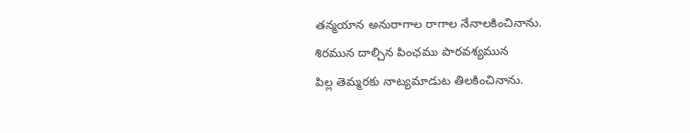తన్మయాన అనురాగాల రాగాల నేనాలకించినాను.
శిరమున దాల్చిన పింఛము పారవశ్యమున
పిల్ల తెమ్మరకు నాట్యమాడుట తిలకించినాను.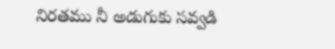నిరతము నీ అడుగుకు సవ్వడి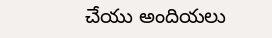చేయు అందియలు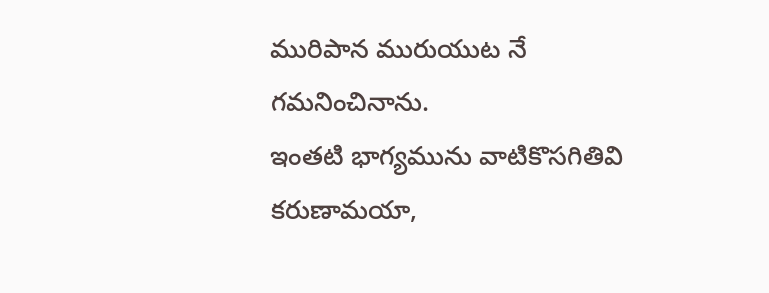మురిపాన మురుయుట నే గమనించినాను.
ఇంతటి భాగ్యమును వాటికొసగితివి కరుణామయా,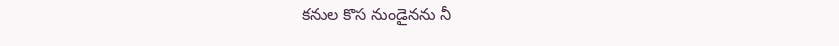కనుల కొస నుండైనను నీ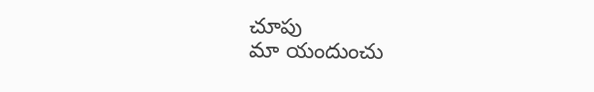చూపు
మా యందుంచు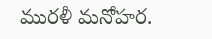మురళీ మనోహర.